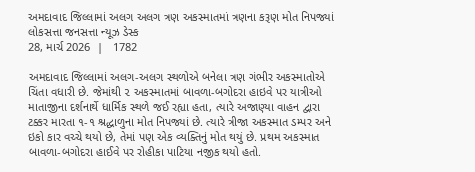અમદાવાદ જિલ્લામાં અલગ અલગ ત્રણ અકસ્માતમાં ત્રણના કરૂણ મોત નિપજ્યાં
લોકસત્તા જનસત્તા ન્યૂઝ ડેસ્ક
28, માર્ચ 2026  |   1782

અમદાવાદ જિલ્લામાં અલગ-અલગ સ્થળોએ બનેલા ત્રણ ગંભીર અકસ્માતોએ ચિંતા વધારી છે. જેમાંથી ૨ અકસ્માતમાં બાવળા-બગોદરા હાઇવે પર યાત્રીઓ માતાજીના દર્શનાર્થે ધાર્મિક સ્થળે જઈ રહ્યા હતા, ત્યારે અજાણ્યા વાહન દ્વારા ટક્કર મારતા ૧-૧ શ્રદ્ધાળુના મોત નિપજ્યાં છે. ત્યારે ત્રીજા અકસ્માત ડમ્પર અને ઇકો કાર વચ્ચે થયો છે, તેમાં પણ એક વ્યક્તિનું મોત થયું છે. પ્રથમ અકસ્માત બાવળા-બગોદરા હાઈવે પર રોહીકા પાટિયા નજીક થયો હતો.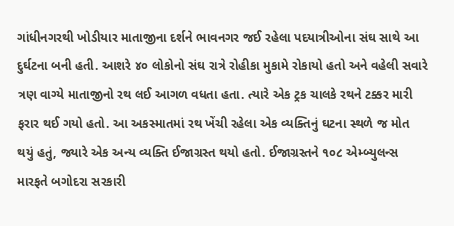ગાંધીનગરથી ખોડીયાર માતાજીના દર્શને ભાવનગર જઈ રહેલા પદયાત્રીઓના સંઘ સાથે આ દુર્ઘટના બની હતી. આશરે ૪૦ લોકોનો સંઘ રાત્રે રોહીકા મુકામે રોકાયો હતો અને વહેલી સવારે ત્રણ વાગ્યે માતાજીનો રથ લઈ આગળ વધતા હતા. ત્યારે એક ટ્રક ચાલકે રથને ટક્કર મારી ફરાર થઈ ગયો હતો. આ અકસ્માતમાં રથ ખેંચી રહેલા એક વ્યક્તિનું ઘટના સ્થળે જ મોત થયું હતું, જ્યારે એક અન્ય વ્યક્તિ ઈજાગ્રસ્ત થયો હતો. ઈજાગ્રસ્તને ૧૦૮ એમ્બ્યુલન્સ મારફતે બગોદરા સરકારી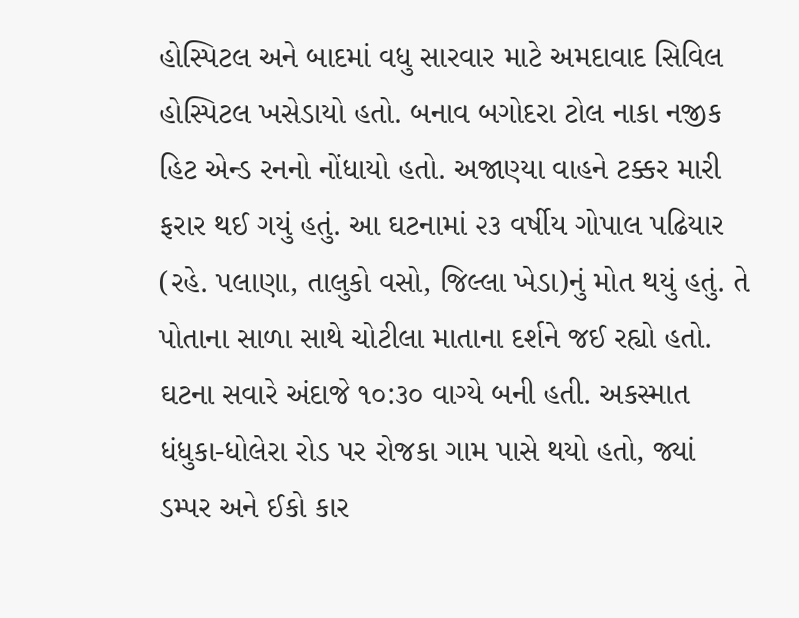હોસ્પિટલ અને બાદમાં વધુ સારવાર માટે અમદાવાદ સિવિલ હોસ્પિટલ ખસેડાયો હતો. બનાવ બગોદરા ટોલ નાકા નજીક હિટ એન્ડ રનનો નોંધાયો હતો. અજાણ્યા વાહને ટક્કર મારી ફરાર થઈ ગયું હતું. આ ઘટનામાં ૨૩ વર્ષીય ગોપાલ પઢિયાર (રહે. પલાણા, તાલુકો વસો, જિલ્લા ખેડા)નું મોત થયું હતું. તે પોતાના સાળા સાથે ચોટીલા માતાના દર્શને જઈ રહ્યો હતો. ઘટના સવારે અંદાજે ૧૦:૩૦ વાગ્યે બની હતી. અકસ્માત ધંધુકા-ધોલેરા રોડ પર રોજકા ગામ પાસે થયો હતો, જ્યાં ડમ્પર અને ઈકો કાર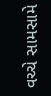વચ્ચે સામસામે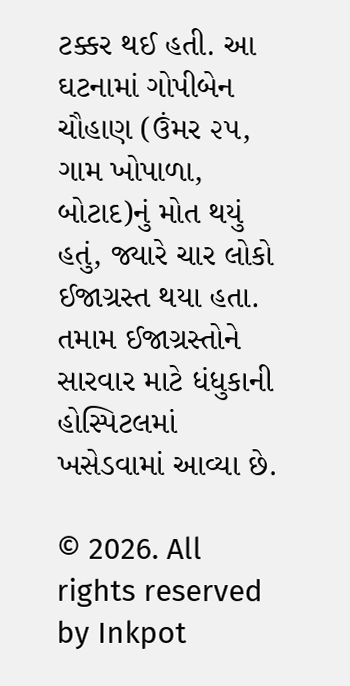ટક્કર થઈ હતી. આ ઘટનામાં ગોપીબેન ચૌહાણ (ઉંમર ૨૫, ગામ ખોપાળા, બોટાદ)નું મોત થયું હતું, જ્યારે ચાર લોકો ઈજાગ્રસ્ત થયા હતા. તમામ ઈજાગ્રસ્તોને સારવાર માટે ધંધુકાની હોસ્પિટલમાં ખસેડવામાં આવ્યા છે.

© 2026. All rights reserved by Inkpot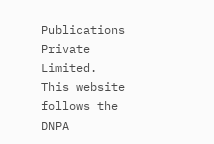Publications Private Limited.
This website follows the DNPA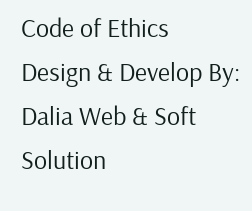Code of Ethics
Design & Develop By:
Dalia Web & Soft Solution